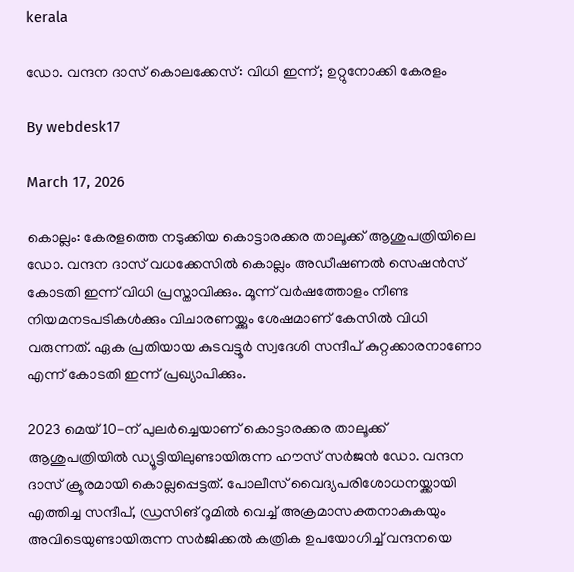kerala

ഡോ. വന്ദന ദാസ് കൊലക്കേസ്: വിധി ഇന്ന്; ഉറ്റുനോക്കി കേരളം

By webdesk17

March 17, 2026

കൊല്ലം: കേരളത്തെ നടുക്കിയ കൊട്ടാരക്കര താലൂക്ക് ആശുപത്രിയിലെ ഡോ. വന്ദന ദാസ് വധക്കേസില്‍ കൊല്ലം അഡീഷണല്‍ സെഷന്‍സ് കോടതി ഇന്ന് വിധി പ്രസ്താവിക്കും. മൂന്ന് വര്‍ഷത്തോളം നീണ്ട നിയമനടപടികള്‍ക്കും വിചാരണയ്ക്കും ശേഷമാണ് കേസില്‍ വിധി വരുന്നത്. ഏക പ്രതിയായ കുടവട്ടൂര്‍ സ്വദേശി സന്ദീപ് കുറ്റക്കാരനാണോ എന്ന് കോടതി ഇന്ന് പ്രഖ്യാപിക്കും.

2023 മെയ് 10-ന് പുലര്‍ച്ചെയാണ് കൊട്ടാരക്കര താലൂക്ക് ആശുപത്രിയില്‍ ഡ്യൂട്ടിയിലുണ്ടായിരുന്ന ഹൗസ് സര്‍ജന്‍ ഡോ. വന്ദന ദാസ് ക്രൂരമായി കൊല്ലപ്പെട്ടത്. പോലീസ് വൈദ്യപരിശോധനയ്ക്കായി എത്തിച്ച സന്ദീപ്, ഡ്രസിങ് റൂമില്‍ വെച്ച് അക്രമാസക്തനാകുകയും അവിടെയുണ്ടായിരുന്ന സര്‍ജിക്കല്‍ കത്രിക ഉപയോഗിച്ച് വന്ദനയെ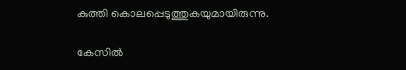കുത്തി കൊലപ്പെടുത്തുകയുമായിരുന്നു.

കേസില്‍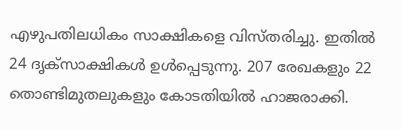എഴുപതിലധികം സാക്ഷികളെ വിസ്തരിച്ചു. ഇതില്‍ 24 ദൃക്സാക്ഷികള്‍ ഉള്‍പ്പെടുന്നു. 207 രേഖകളും 22 തൊണ്ടിമുതലുകളും കോടതിയില്‍ ഹാജരാക്കി.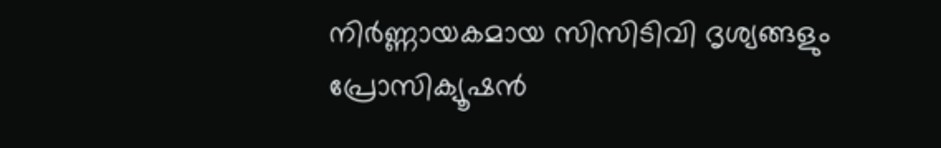നിര്‍ണ്ണായകമായ സിസിടിവി ദൃശ്യങ്ങളും പ്രോസിക്യൂഷന്‍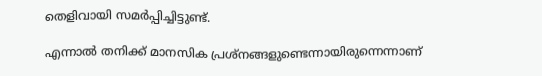തെളിവായി സമര്‍പ്പിച്ചിട്ടുണ്ട്.

എന്നാല്‍ തനിക്ക് മാനസിക പ്രശ്‌നങ്ങളുണ്ടെന്നായിരുന്നെന്നാണ്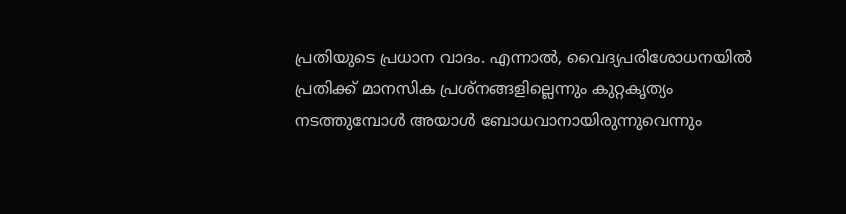പ്രതിയുടെ പ്രധാന വാദം. എന്നാല്‍, വൈദ്യപരിശോധനയില്‍ പ്രതിക്ക് മാനസിക പ്രശ്‌നങ്ങളില്ലെന്നും കുറ്റകൃത്യം നടത്തുമ്പോള്‍ അയാള്‍ ബോധവാനായിരുന്നുവെന്നും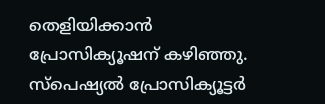തെളിയിക്കാന്‍ പ്രോസിക്യൂഷന് കഴിഞ്ഞു. സ്‌പെഷ്യല്‍ പ്രോസിക്യൂട്ടര്‍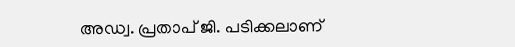അഡ്വ. പ്രതാപ് ജി. പടിക്കലാണ്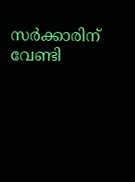സര്‍ക്കാരിന് വേണ്ടി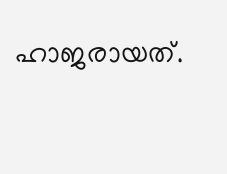ഹാജരായത്.